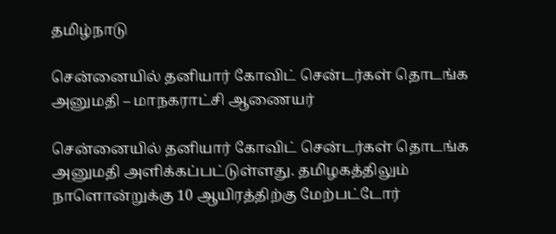தமிழ்நாடு

சென்னையில் தனியார் கோவிட் சென்டர்கள் தொடங்க அனுமதி – மாநகராட்சி ஆணையர்

சென்னையில் தனியார் கோவிட் சென்டர்கள் தொடங்க அனுமதி அளிக்கப்பட்டுள்ளது. தமிழகத்திலும் நாளொன்றுக்கு 10 ஆயிரத்திற்கு மேற்பட்டோர்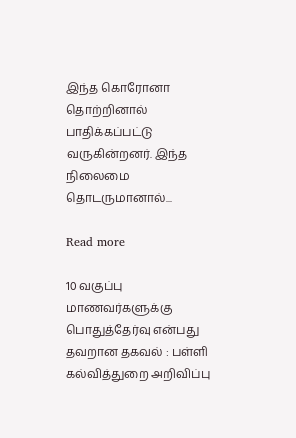இந்த கொரோனா தொற்றினால் பாதிக்கப்பட்டு வருகின்றனர். இந்த நிலைமை தொடருமானால்...

Read more

10 வகுப்பு மாணவர்களுக்கு பொதுத்தேர்வு என்பது தவறான தகவல் : பள்ளி கல்வித்துறை அறிவிப்பு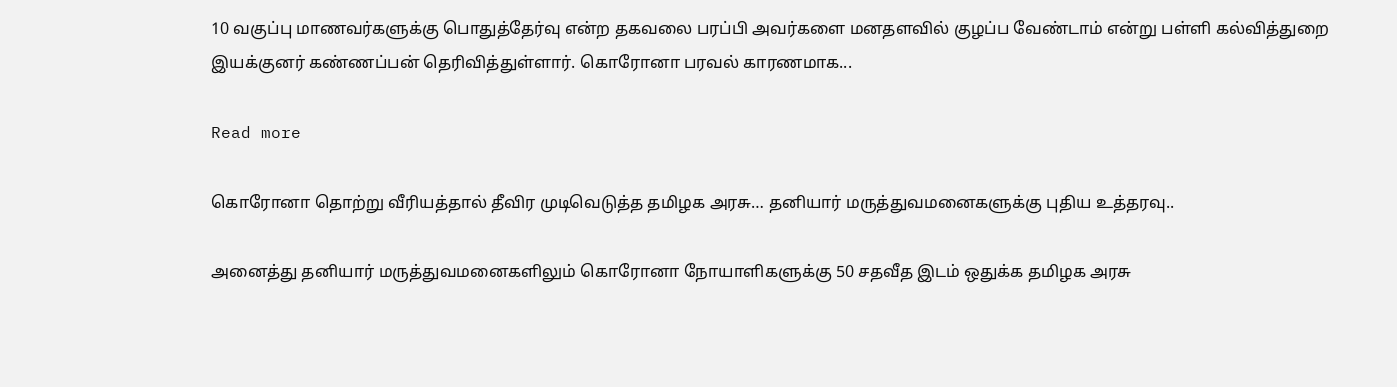10 வகுப்பு மாணவர்களுக்கு பொதுத்தேர்வு என்ற தகவலை பரப்பி அவர்களை மனதளவில் குழப்ப வேண்டாம் என்று பள்ளி கல்வித்துறை இயக்குனர் கண்ணப்பன் தெரிவித்துள்ளார். கொரோனா பரவல் காரணமாக...

Read more

கொரோனா தொற்று வீரியத்தால் தீவிர முடிவெடுத்த தமிழக அரசு… தனியார் மருத்துவமனைகளுக்கு புதிய உத்தரவு..

அனைத்து தனியார் மருத்துவமனைகளிலும் கொரோனா நோயாளிகளுக்கு 50 சதவீத இடம் ஒதுக்க தமிழக அரசு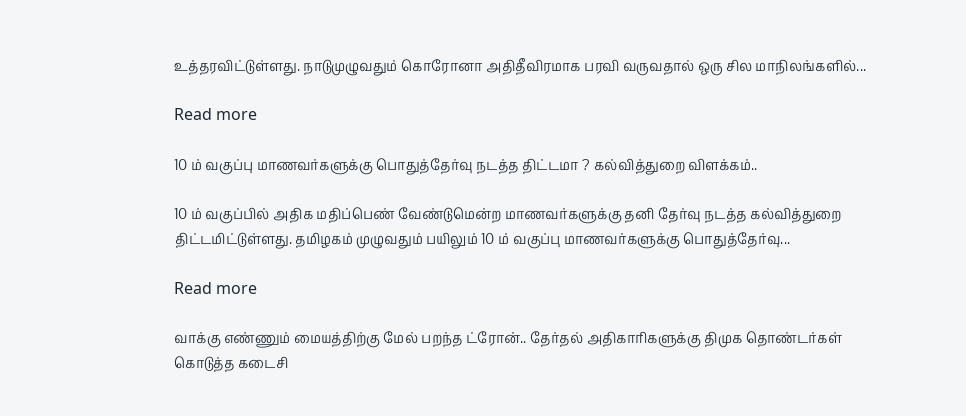உத்தரவிட்டுள்ளது. நாடுமுழுவதும் கொரோனா அதிதீவிரமாக பரவி வருவதால் ஒரு சில மாநிலங்களில்...

Read more

10 ம் வகுப்பு மாணவர்களுக்கு பொதுத்தேர்வு நடத்த திட்டமா ? கல்வித்துறை விளக்கம்..

10 ம் வகுப்பில் அதிக மதிப்பெண் வேண்டுமென்ற மாணவர்களுக்கு தனி தேர்வு நடத்த கல்வித்துறை திட்டமிட்டுள்ளது. தமிழகம் முழுவதும் பயிலும் 10 ம் வகுப்பு மாணவர்களுக்கு பொதுத்தேர்வு...

Read more

வாக்கு எண்ணும் மையத்திற்கு மேல் பறந்த ட்ரோன்.. தேர்தல் அதிகாரிகளுக்கு திமுக தொண்டர்கள் கொடுத்த கடைசி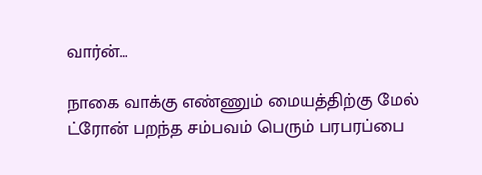வார்ன்…

நாகை வாக்கு எண்ணும் மையத்திற்கு மேல் ட்ரோன் பறந்த சம்பவம் பெரும் பரபரப்பை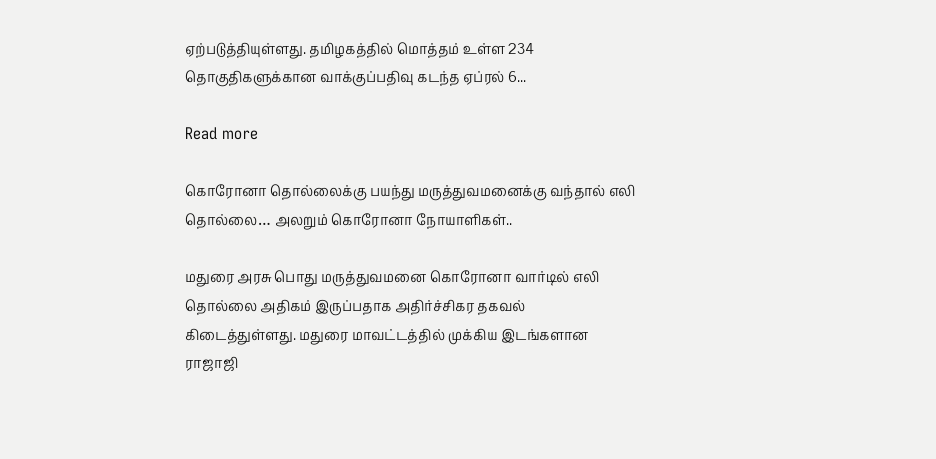ஏற்படுத்தியுள்ளது. தமிழகத்தில் மொத்தம் உள்ள 234 தொகுதிகளுக்கான வாக்குப்பதிவு கடந்த ஏப்ரல் 6...

Read more

கொரோனா தொல்லைக்கு பயந்து மருத்துவமனைக்கு வந்தால் எலி தொல்லை… அலறும் கொரோனா நோயாளிகள்..

மதுரை அரசு பொது மருத்துவமனை கொரோனா வார்டில் எலி தொல்லை அதிகம் இருப்பதாக அதிர்ச்சிகர தகவல் கிடைத்துள்ளது. மதுரை மாவட்டத்தில் முக்கிய இடங்களான ராஜாஜி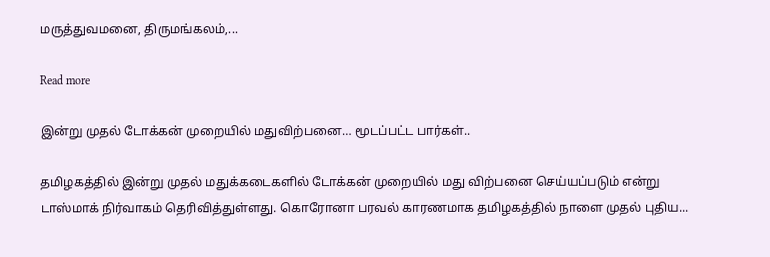மருத்துவமனை, திருமங்கலம்,...

Read more

இன்று முதல் டோக்கன் முறையில் மதுவிற்பனை… மூடப்பட்ட பார்கள்..

தமிழகத்தில் இன்று முதல் மதுக்கடைகளில் டோக்கன் முறையில் மது விற்பனை செய்யப்படும் என்று டாஸ்மாக் நிர்வாகம் தெரிவித்துள்ளது. கொரோனா பரவல் காரணமாக தமிழகத்தில் நாளை முதல் புதிய...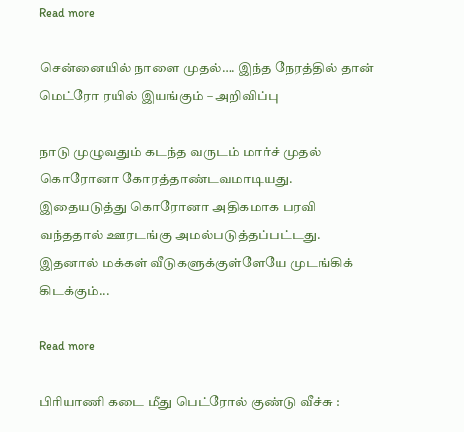Read more

சென்னையில் நாளை முதல்…. இந்த நேரத்தில் தான் மெட்ரோ ரயில் இயங்கும் – அறிவிப்பு

நாடு முழுவதும் கடந்த வருடம் மார்ச் முதல் கொரோனா கோரத்தாண்டவமாடியது. இதையடுத்து கொரோனா அதிகமாக பரவி வந்ததால் ஊரடங்கு அமல்படுத்தப்பட்டது. இதனால் மக்கள் வீடுகளுக்குள்ளேயே முடங்கிக் கிடக்கும்...

Read more

பிரியாணி கடை மீது பெட்ரோல் குண்டு வீச்சு :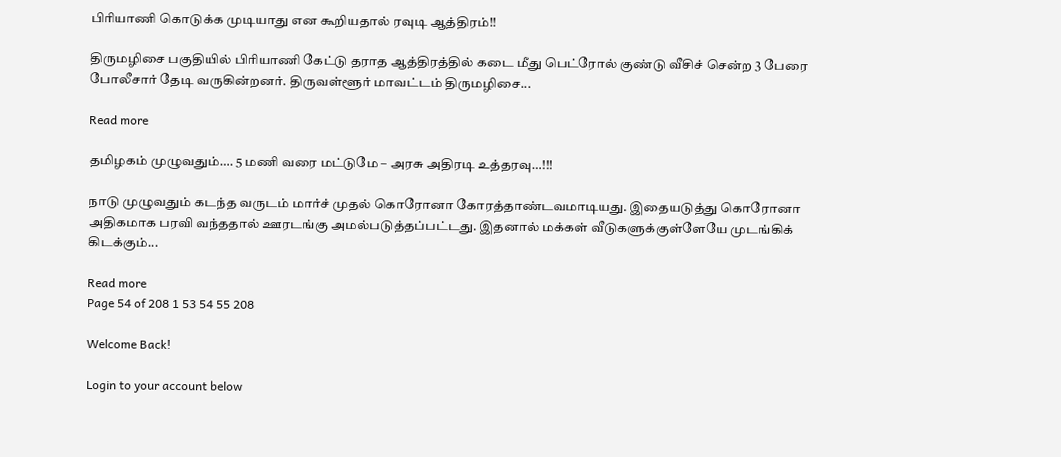பிரியாணி கொடுக்க முடியாது என கூறியதால் ரவுடி ஆத்திரம்!!

திருமழிசை பகுதியில் பிரியாணி கேட்டு தராத ஆத்திரத்தில் கடை மீது பெட்ரோல் குண்டு வீசிச் சென்ற 3 பேரை போலீசார் தேடி வருகின்றனர். திருவள்ளூர் மாவட்டம் திருமழிசை...

Read more

தமிழகம் முழுவதும்…. 5 மணி வரை மட்டுமே – அரசு அதிரடி உத்தரவு…!!!

நாடு முழுவதும் கடந்த வருடம் மார்ச் முதல் கொரோனா கோரத்தாண்டவமாடியது. இதையடுத்து கொரோனா அதிகமாக பரவி வந்ததால் ஊரடங்கு அமல்படுத்தப்பட்டது. இதனால் மக்கள் வீடுகளுக்குள்ளேயே முடங்கிக் கிடக்கும்...

Read more
Page 54 of 208 1 53 54 55 208

Welcome Back!

Login to your account below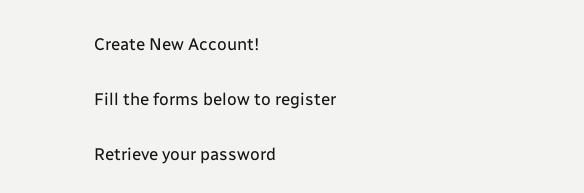Create New Account!

Fill the forms below to register

Retrieve your password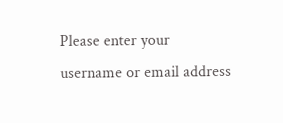Please enter your username or email address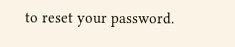to reset your password.